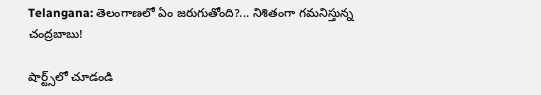Telangana: తెలంగాణలో ఏం జరుగుతోంది?... నిశితంగా గమనిస్తున్న చంద్రబాబు!

షార్ట్స్‌లో చూడండి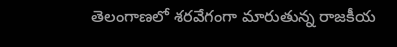తెలంగాణలో శరవేగంగా మారుతున్న రాజకీయ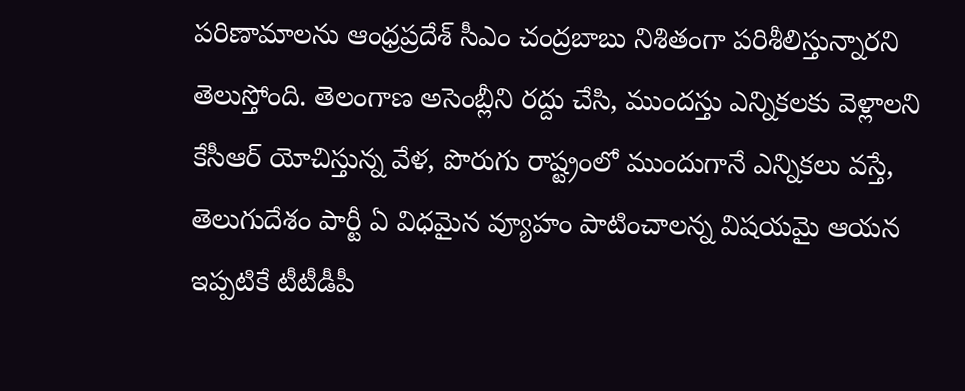పరిణామాలను ఆంధ్రప్రదేశ్ సీఎం చంద్రబాబు నిశితంగా పరిశీలిస్తున్నారని తెలుస్తోంది. తెలంగాణ అసెంబ్లీని రద్దు చేసి, ముందస్తు ఎన్నికలకు వెళ్లాలని కేసీఆర్ యోచిస్తున్న వేళ, పొరుగు రాష్ట్రంలో ముందుగానే ఎన్నికలు వస్తే, తెలుగుదేశం పార్టీ ఏ విధమైన వ్యూహం పాటించాలన్న విషయమై ఆయన ఇప్పటికే టీటీడీపీ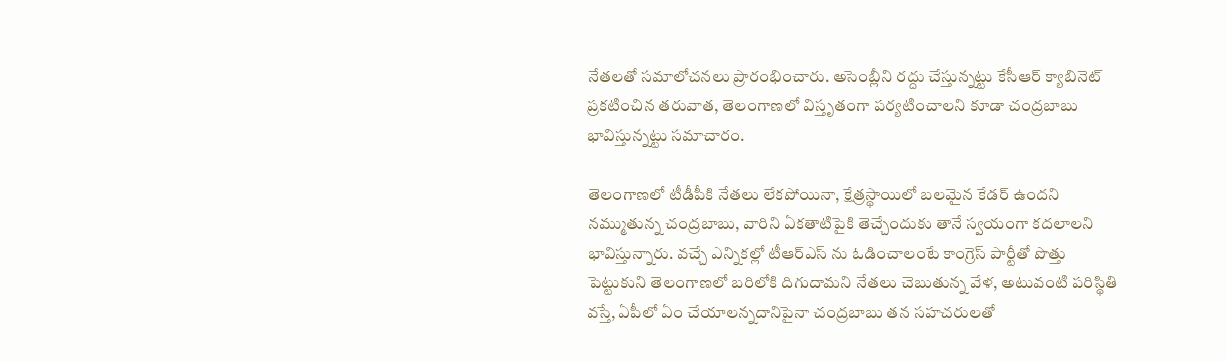నేతలతో సమాలోచనలు ప్రారంభించారు. అసెంబ్లీని రద్దు చేస్తున్నట్టు కేసీఆర్ క్యాబినెట్ ప్రకటించిన తరువాత, తెలంగాణలో విస్తృతంగా పర్యటించాలని కూడా చంద్రబాబు భావిస్తున్నట్టు సమాచారం.

తెలంగాణలో టీడీపీకి నేతలు లేకపోయినా, క్షేత్రస్థాయిలో బలమైన కేడర్ ఉందని నమ్ముతున్న చంద్రబాబు, వారిని ఏకతాటిపైకి తెచ్చేందుకు తానే స్వయంగా కదలాలని భావిస్తున్నారు. వచ్చే ఎన్నికల్లో టీఆర్ఎస్ ను ఓడించాలంటే కాంగ్రెస్ పార్టీతో పొత్తు పెట్టుకుని తెలంగాణలో బరిలోకి దిగుదామని నేతలు చెబుతున్న వేళ, అటువంటి పరిస్థితి వస్తే, ఏపీలో ఏం చేయాలన్నదానిపైనా చంద్రబాబు తన సహచరులతో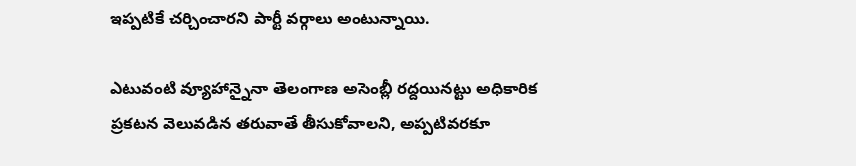ఇప్పటికే చర్చించారని పార్టీ వర్గాలు అంటున్నాయి.

ఎటువంటి వ్యూహాన్నైనా తెలంగాణ అసెంబ్లీ రద్దయినట్టు అధికారిక ప్రకటన వెలువడిన తరువాతే తీసుకోవాలని, అప్పటివరకూ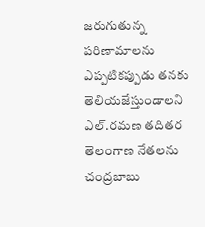జరుగుతున్న పరిణామాలను ఎప్పటికప్పుడు తనకు తెలియజేస్తుండాలని ఎల్.రమణ తదితర తెలంగాణ నేతలను చంద్రబాబు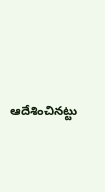ఆదేశించినట్టు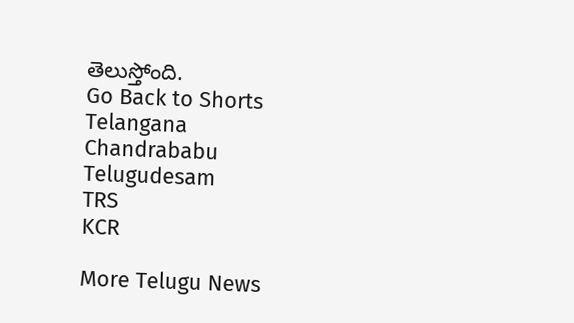తెలుస్తోంది.
Go Back to Shorts
Telangana
Chandrababu
Telugudesam
TRS
KCR

More Telugu News